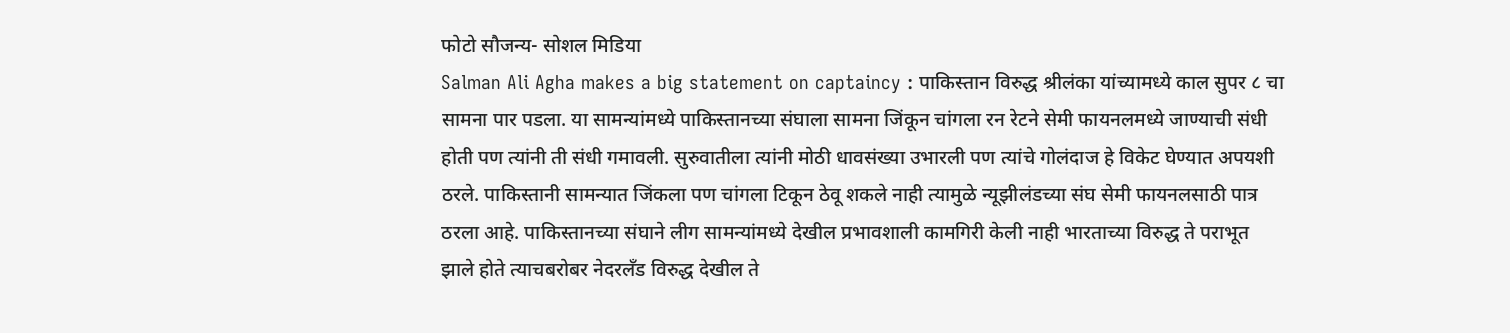फोटो सौजन्य- सोशल मिडिया
Salman Ali Agha makes a big statement on captaincy : पाकिस्तान विरुद्ध श्रीलंका यांच्यामध्ये काल सुपर ८ चा सामना पार पडला. या सामन्यांमध्ये पाकिस्तानच्या संघाला सामना जिंकून चांगला रन रेटने सेमी फायनलमध्ये जाण्याची संधी होती पण त्यांनी ती संधी गमावली. सुरुवातीला त्यांनी मोठी धावसंख्या उभारली पण त्यांचे गोलंदाज हे विकेट घेण्यात अपयशी ठरले. पाकिस्तानी सामन्यात जिंकला पण चांगला टिकून ठेवू शकले नाही त्यामुळे न्यूझीलंडच्या संघ सेमी फायनलसाठी पात्र ठरला आहे. पाकिस्तानच्या संघाने लीग सामन्यांमध्ये देखील प्रभावशाली कामगिरी केली नाही भारताच्या विरुद्ध ते पराभूत झाले होते त्याचबरोबर नेदरलँड विरुद्ध देखील ते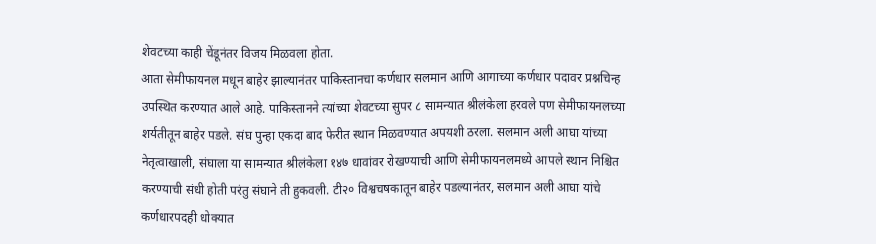शेवटच्या काही चेंडूनंतर विजय मिळवला होता.
आता सेमीफायनल मधून बाहेर झाल्यानंतर पाकिस्तानचा कर्णधार सलमान आणि आगाच्या कर्णधार पदावर प्रश्नचिन्ह उपस्थित करण्यात आले आहे. पाकिस्तानने त्यांच्या शेवटच्या सुपर ८ सामन्यात श्रीलंकेला हरवले पण सेमीफायनलच्या शर्यतीतून बाहेर पडले. संघ पुन्हा एकदा बाद फेरीत स्थान मिळवण्यात अपयशी ठरला. सलमान अली आघा यांच्या नेतृत्वाखाली, संघाला या सामन्यात श्रीलंकेला १४७ धावांवर रोखण्याची आणि सेमीफायनलमध्ये आपले स्थान निश्चित करण्याची संधी होती परंतु संघाने ती हुकवली. टी२० विश्वचषकातून बाहेर पडल्यानंतर, सलमान अली आघा यांचे कर्णधारपदही धोक्यात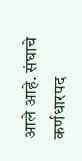आले आहे. संघाचे कर्णधारपद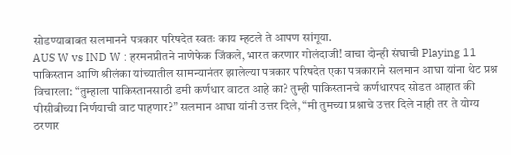सोडण्याबाबत सलमानने पत्रकार परिषदेत स्वतः काय म्हटले ते आपण सांगूया.
AUS W vs IND W : हरमनप्रीतने नाणेफेक जिंकले, भारत करणार गोलंदाजी! वाचा दोन्ही संघाची Playing 11
पाकिस्तान आणि श्रीलंका यांच्यातील सामन्यानंतर झालेल्या पत्रकार परिषदेत एका पत्रकाराने सलमान आघा यांना थेट प्रश्न विचारला: “तुम्हाला पाकिस्तानसाठी डमी कर्णधार वाटत आहे का? तुम्ही पाकिस्तानचे कर्णधारपद सोडत आहात की पीसीबीच्या निर्णयाची वाट पाहणार?” सलमान आघा यांनी उत्तर दिले, “मी तुमच्या प्रश्नाचे उत्तर दिले नाही तर ते योग्य ठरणार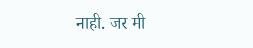नाही. जर मी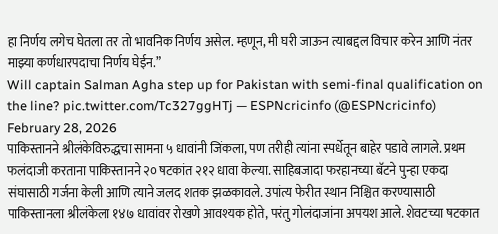हा निर्णय लगेच घेतला तर तो भावनिक निर्णय असेल. म्हणून, मी घरी जाऊन त्याबद्दल विचार करेन आणि नंतर माझ्या कर्णधारपदाचा निर्णय घेईन.”
Will captain Salman Agha step up for Pakistan with semi-final qualification on the line? pic.twitter.com/Tc327ggHTj — ESPNcricinfo (@ESPNcricinfo) February 28, 2026
पाकिस्तानने श्रीलंकेविरुद्धचा सामना ५ धावांनी जिंकला, पण तरीही त्यांना स्पर्धेतून बाहेर पडावे लागले. प्रथम फलंदाजी करताना पाकिस्तानने २० षटकांत २१२ धावा केल्या. साहिबजादा फरहानच्या बॅटने पुन्हा एकदा संघासाठी गर्जना केली आणि त्याने जलद शतक झळकावले. उपांत्य फेरीत स्थान निश्चित करण्यासाठी पाकिस्तानला श्रीलंकेला १४७ धावांवर रोखणे आवश्यक होते, परंतु गोलंदाजांना अपयश आले. शेवटच्या षटकात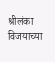श्रीलंका विजयाच्या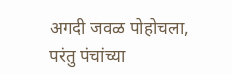अगदी जवळ पोहोचला, परंतु पंचांच्या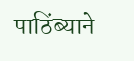पाठिंब्याने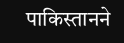पाकिस्तानने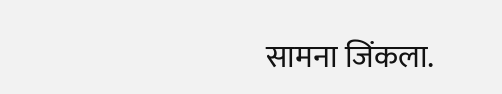सामना जिंकला.